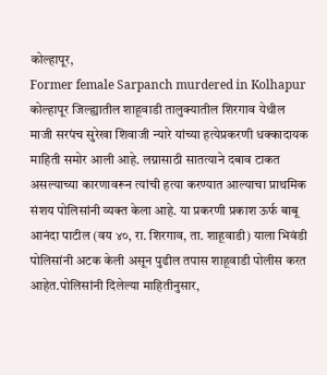कोल्हापूर,
Former female Sarpanch murdered in Kolhapur कोल्हापूर जिल्ह्यातील शाहूवाडी तालुक्यातील शिरगाव येथील माजी सरपंच सुरेखा शिवाजी न्यारे यांच्या हत्येप्रकरणी धक्कादायक माहिती समोर आली आहे. लग्नासाठी सातत्याने दबाव टाकत असल्याच्या कारणावरून त्यांची हत्या करण्यात आल्याचा प्राथमिक संशय पोलिसांनी व्यक्त केला आहे. या प्रकरणी प्रकाश ऊर्फ बाबू आनंदा पाटील (वय ४०, रा. शिरगाव, ता. शाहूवाडी) याला भिवंडी पोलिसांनी अटक केली असून पुढील तपास शाहूवाडी पोलीस करत आहेत.पोलिसांनी दिलेल्या माहितीनुसार,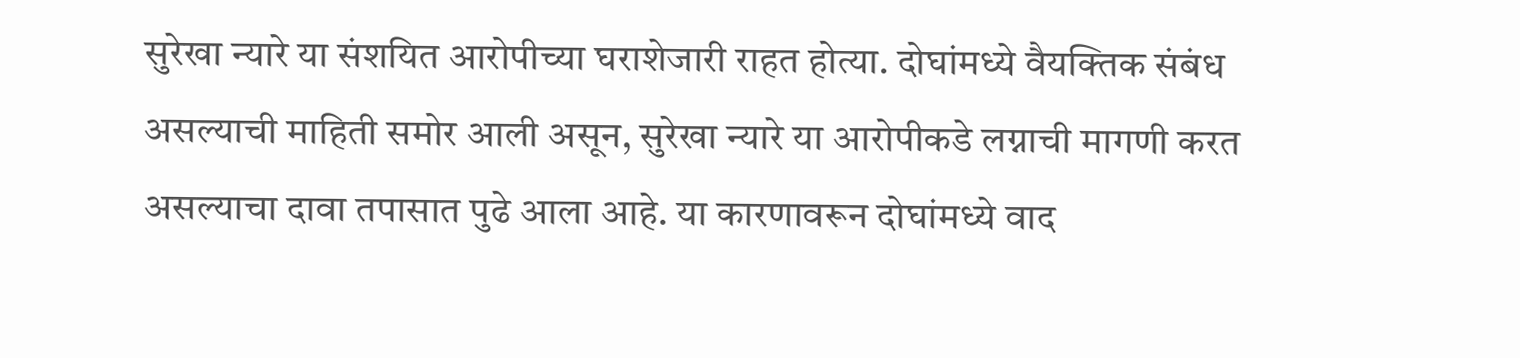सुरेखा न्यारे या संशयित आरोपीच्या घराशेजारी राहत होत्या. दोघांमध्ये वैयक्तिक संबंध असल्याची माहिती समोर आली असून, सुरेखा न्यारे या आरोपीकडे लग्नाची मागणी करत असल्याचा दावा तपासात पुढे आला आहे. या कारणावरून दोघांमध्ये वाद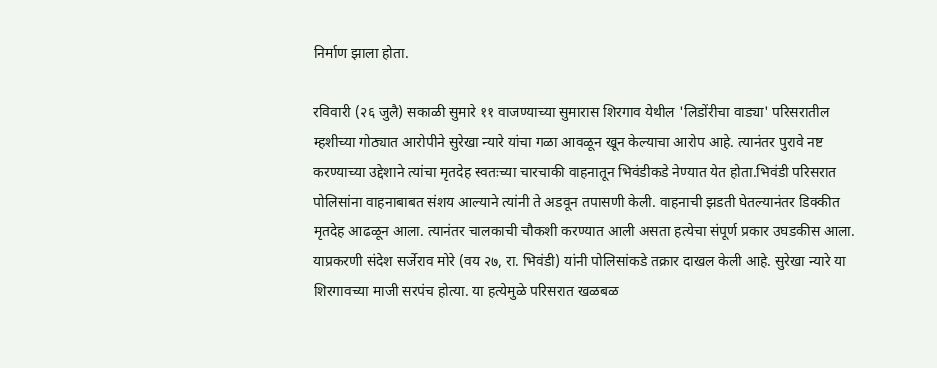निर्माण झाला होता.

रविवारी (२६ जुलै) सकाळी सुमारे ११ वाजण्याच्या सुमारास शिरगाव येथील 'लिडोंरीचा वाड्या' परिसरातील म्हशीच्या गोठ्यात आरोपीने सुरेखा न्यारे यांचा गळा आवळून खून केल्याचा आरोप आहे. त्यानंतर पुरावे नष्ट करण्याच्या उद्देशाने त्यांचा मृतदेह स्वतःच्या चारचाकी वाहनातून भिवंडीकडे नेण्यात येत होता.भिवंडी परिसरात पोलिसांना वाहनाबाबत संशय आल्याने त्यांनी ते अडवून तपासणी केली. वाहनाची झडती घेतल्यानंतर डिक्कीत मृतदेह आढळून आला. त्यानंतर चालकाची चौकशी करण्यात आली असता हत्येचा संपूर्ण प्रकार उघडकीस आला. याप्रकरणी संदेश सर्जेराव मोरे (वय २७, रा. भिवंडी) यांनी पोलिसांकडे तक्रार दाखल केली आहे. सुरेखा न्यारे या शिरगावच्या माजी सरपंच होत्या. या हत्येमुळे परिसरात खळबळ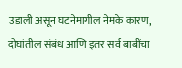उडाली असून घटनेमागील नेमके कारण, दोघांतील संबंध आणि इतर सर्व बाबींचा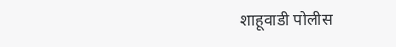शाहूवाडी पोलीस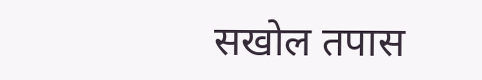सखोल तपास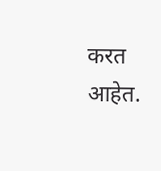करत आहेत.